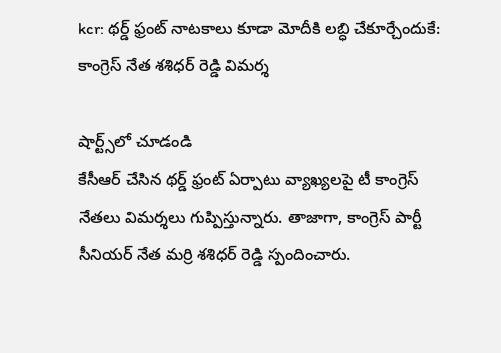kcr: థర్డ్ ఫ్రంట్ నాటకాలు కూడా మోదీకి లబ్ధి చేకూర్చేందుకే: కాంగ్రెస్ నేత శశిధర్ రెడ్డి విమర్శ

షార్ట్స్‌లో చూడండి
కేసీఆర్ చేసిన థర్డ్ ఫ్రంట్ ఏర్పాటు వ్యాఖ్యలపై టీ కాంగ్రెస్ నేతలు విమర్శలు గుప్పిస్తున్నారు. తాజాగా, కాంగ్రెస్ పార్టీ సీనియర్ నేత మర్రి శశిధర్ రెడ్డి స్పందించారు.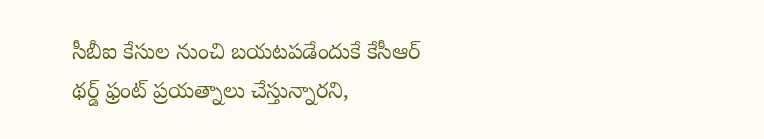సీబీఐ కేసుల నుంచి బయటపడేందుకే కేసీఆర్ థర్డ్ ఫ్రంట్ ప్రయత్నాలు చేస్తున్నారని,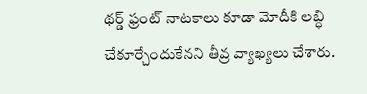థర్డ్ ఫ్రంట్ నాటకాలు కూడా మోదీకి లబ్ధి చేకూర్చేందుకేనని తీవ్ర వ్యాఖ్యలు చేశారు.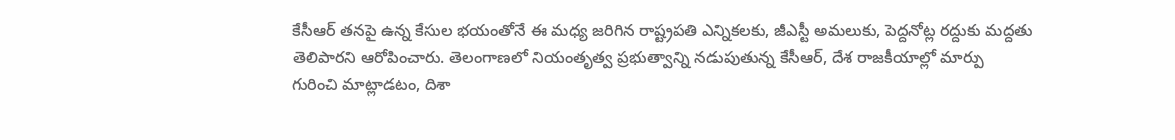కేసీఆర్ తనపై ఉన్న కేసుల భయంతోనే ఈ మధ్య జరిగిన రాష్ట్రపతి ఎన్నికలకు, జీఎస్టీ అమలుకు, పెద్దనోట్ల రద్దుకు మద్దతు తెలిపారని ఆరోపించారు. తెలంగాణలో నియంతృత్వ ప్రభుత్వాన్ని నడుపుతున్న కేసీఆర్, దేశ రాజకీయాల్లో మార్పు గురించి మాట్లాడటం, దిశా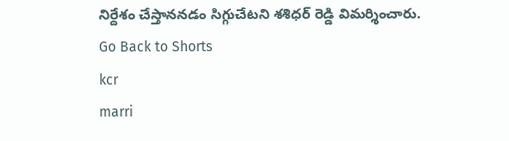నిర్దేశం చేస్తాననడం సిగ్గుచేటని శశిధర్ రెడ్డి విమర్శించారు.
Go Back to Shorts
kcr
marri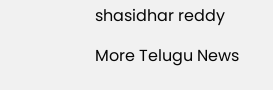shasidhar reddy

More Telugu News